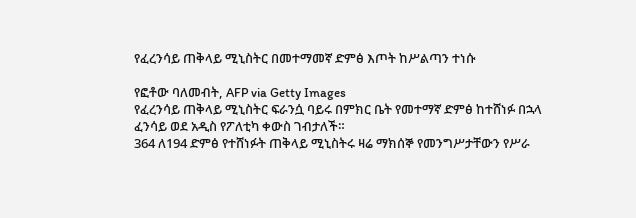የፈረንሳይ ጠቅላይ ሚኒስትር በመተማመኛ ድምፅ እጦት ከሥልጣን ተነሱ

የፎቶው ባለመብት, AFP via Getty Images
የፈረንሳይ ጠቅላይ ሚኒስትር ፍራንሷ ባይሩ በምክር ቤት የመተማኛ ድምፅ ከተሸነፉ በኋላ ፈንሳይ ወደ አዲስ የፖለቲካ ቀውስ ገብታለች።
364 ለ194 ድምፅ የተሸነፉት ጠቅላይ ሚኒስትሩ ዛሬ ማክሰኞ የመንግሥታቸውን የሥራ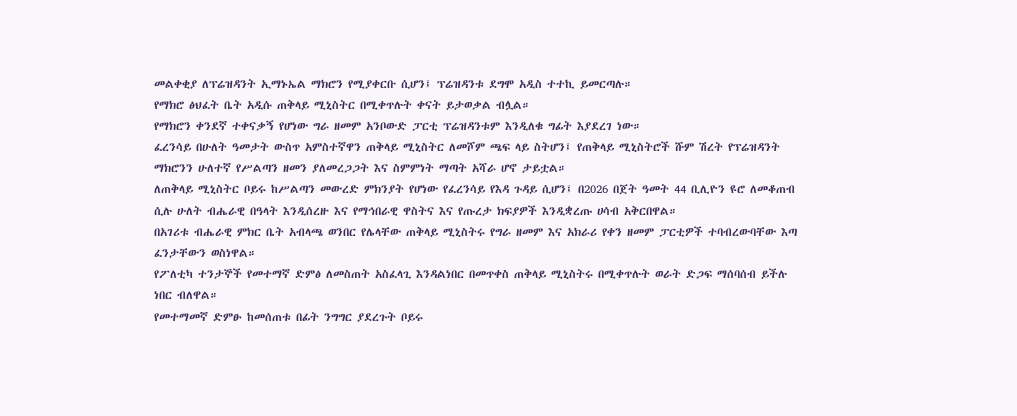መልቀቂያ ለፕሬዝዳንት ኢማኑኤል ማክሮን የሚያቀርቡ ሲሆን፤ ፕሬዝዳንቱ ደግሞ አዲስ ተተኪ ይመርጣሉ።
የማክሮ ፅህፈት ቤት አዲሱ ጠቅላይ ሚኒስትር በሚቀጥሉት ቀናት ይታወቃል ብሏል።
የማክሮን ቀንደኛ ተቀናቃኝ የሆነው ግራ ዘመም አንቦውድ ፓርቲ ፕሬዝዳንቱም እንዲለቁ ግፊት እያደረገ ነው።
ፈረንሳይ በሁለት ዓመታት ውስጥ አምስተኛዋን ጠቅላይ ሚኒስትር ለመሾም ጫፍ ላይ ስትሆን፤ የጠቅላይ ሚኒስትሮች ሹም ሽረት የፕሬዝዳንት ማክሮንን ሁለተኛ የሥልጣን ዘመን ያለመረጋጋት እና ስምምነት ማጣት አሻራ ሆኖ ታይቷል።
ለጠቅላይ ሚኒስትር ቦይሩ ከሥልጣን መውረድ ምክንያት የሆነው የፈረንሳይ የእዳ ጉዳይ ሲሆን፤ በ2026 በጀት ዓመት 44 ቢሊዮን ዩሮ ለመቆጠብ ሲሉ ሁለት ብሔራዊ በዓላት እንዲሰረዙ እና የማኅበራዊ ዋስትና እና የጡረታ ክፍያዎች እንዲቋረጡ ሀሳብ አቅርበዋል።
በአገሪቱ ብሔራዊ ምክር ቤት አብላጫ ወንበር የሌላቸው ጠቅላይ ሚኒስትሩ የግራ ዘመም እና አክራሪ የቀን ዘመም ፓርቲዎች ተባብረውባቸው እጣ ፈንታቸውን ወስነዋል።
የፖለቲካ ተንታኞች የመተማኛ ድምፅ ለመስጠት አስፈላጊ እንዳልነበር በመጥቀስ ጠቅላይ ሚኒስትሩ በሚቀጥሉት ወራት ድጋፍ ማሰባሰብ ይችሉ ነበር ብለዋል።
የመተማመኛ ድምፁ ከመሰጠቱ በፊት ንግግር ያደረጉት ቦይሩ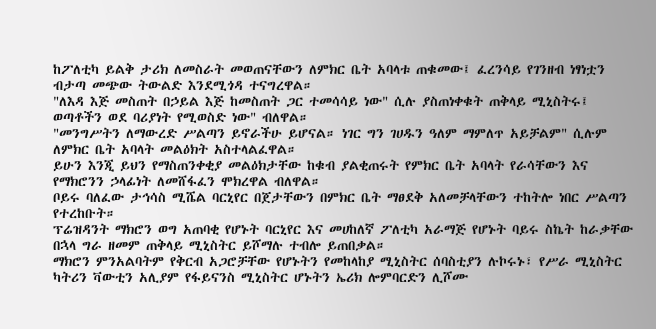ከፖለቲካ ይልቅ ታሪክ ለመስራት መወጠናቸውን ለምክር ቤት አባላቱ ጠቁመው፤ ፈረንሳይ የገንዘብ ነፃነቷን ብታጣ መጭው ትውልድ እንደሚጎዳ ተናግረዋል።
"ለእዳ እጅ መስጠት በኃይል እጅ ከመስጠት ጋር ተመሳሳይ ነው" ሲሉ ያስጠነቀቁት ጠቅላይ ሚኒስትሩ፤ ወጣቶችን ወደ ባሪያነት የሚወስድ ነው" ብለዋል።
"መንግሥትን ለማውረድ ሥልጣን ይኖራችሁ ይሆናል። ነገር ግን ገሀዱን ዓለም ማምለጥ አይቻልም" ሲሉም ለምክር ቤት አባላት መልዕክት አስተላልፈዋል።
ይሁን እንጂ ይህን የማስጠንቀቂያ መልዕክታቸው ከቁብ ያልቂጠሩት የምክር ቤት አባላት የራሳቸውን እና የማክሮንን ኃላፊነት ለመሸፋፈን ሞክረዋል ብለዋል።
ቦይሩ ባለፈው ታኅሳስ ሚሼል ባርኒየር በጀታቸውን በምክር ቤት ማፀደቅ አለመቻላቸውን ተከትሎ ነበር ሥልጣን የተረከቡት።
ፕሬዝዳንት ማክሮን ወግ አጠባቂ የሆኑት ባርኒየር እና መሀከለኛ ፖለቲካ አራማጅ የሆኑት ባይሩ ስኬት ከራቃቸው በኋላ ግራ ዘመም ጠቅላይ ሚኒስትር ይሾማሉ ተብሎ ይጠበቃል።
ማክሮን ምንአልባትም የቅርብ አጋሮቻቸው የሆኑትን የመከላከያ ሚኒስትር ሰባስቲያን ሉኮሩኑ፣ የሥራ ሚኒስትር ካትሪን ቫውቲን አሊያም የፋይናንስ ሚኒስትር ሆኑትን ኤሪክ ሎምባርድን ሊሾሙ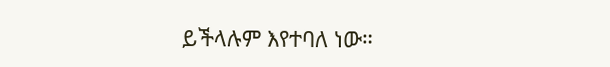ይችላሉም እየተባለ ነው።